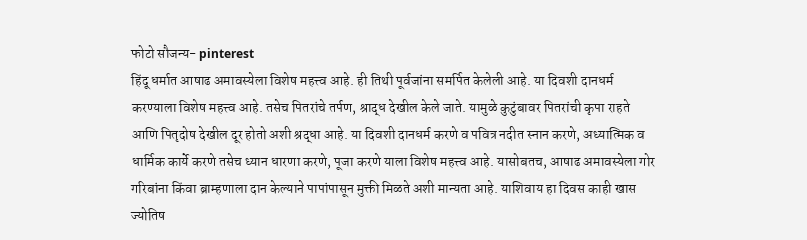फोटो सौजन्य- pinterest
हिंदू धर्मात आषाढ अमावस्येला विशेष महत्त्व आहे. ही तिथी पूर्वजांना समर्पित केलेली आहे. या दिवशी दानधर्म करण्याला विशेष महत्त्व आहे. तसेच पितरांचे तर्पण, श्राद्ध देखील केले जाते. यामुळे कुटुंबावर पितरांची कृपा राहते आणि पितृदोष देखील दूर होतो अशी श्रद्धा आहे. या दिवशी दानधर्म करणे व पवित्र नदीत स्नान करणे, अध्यात्मिक व धार्मिक कार्ये करणे तसेच ध्यान धारणा करणे, पूजा करणे याला विशेष महत्त्व आहे. यासोबतच, आषाढ अमावस्येला गोर गरिबांना किंवा ब्राम्हणाला दान केल्याने पापांपासून मुक्ती मिळते अशी मान्यता आहे. याशिवाय हा दिवस काही खास ज्योतिष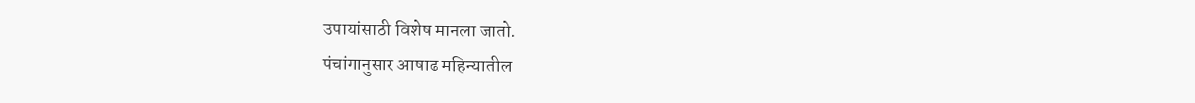उपायांसाठी विशेष मानला जातो.
पंचांगानुसार आषाढ महिन्यातील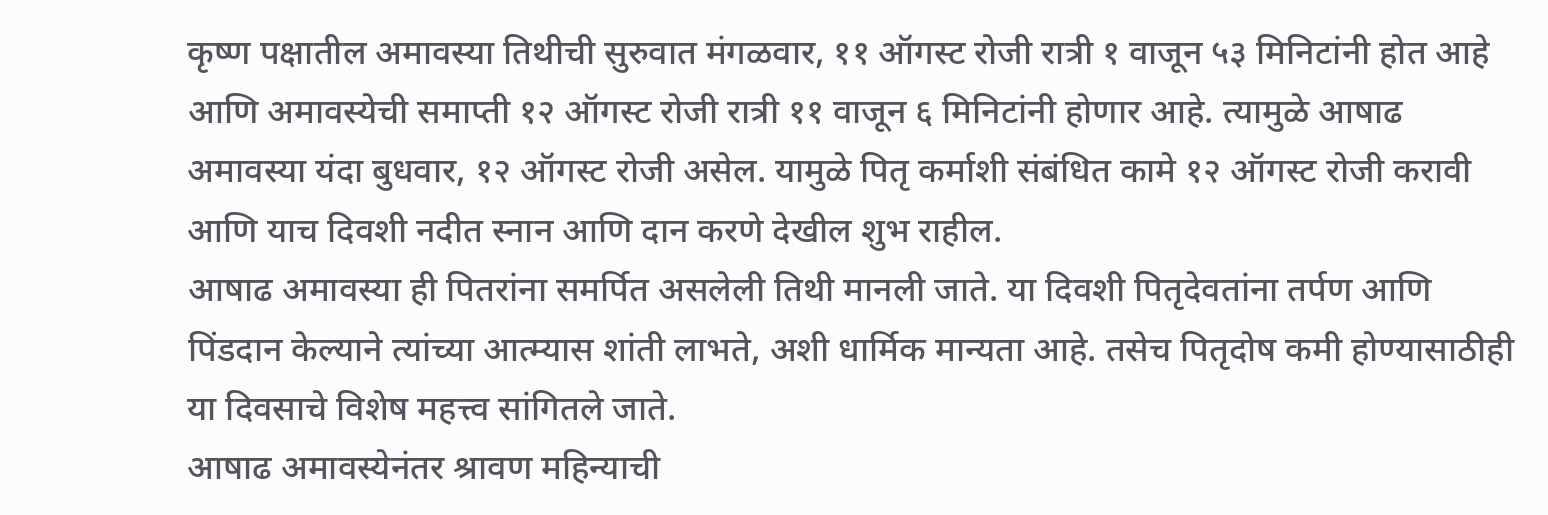कृष्ण पक्षातील अमावस्या तिथीची सुरुवात मंगळवार, ११ ऑगस्ट रोजी रात्री १ वाजून ५३ मिनिटांनी होत आहे आणि अमावस्येची समाप्ती १२ ऑगस्ट रोजी रात्री ११ वाजून ६ मिनिटांनी होणार आहे. त्यामुळे आषाढ अमावस्या यंदा बुधवार, १२ ऑगस्ट रोजी असेल. यामुळे पितृ कर्माशी संबंधित कामे १२ ऑगस्ट रोजी करावी आणि याच दिवशी नदीत स्नान आणि दान करणे देखील शुभ राहील.
आषाढ अमावस्या ही पितरांना समर्पित असलेली तिथी मानली जाते. या दिवशी पितृदेवतांना तर्पण आणि पिंडदान केल्याने त्यांच्या आत्म्यास शांती लाभते, अशी धार्मिक मान्यता आहे. तसेच पितृदोष कमी होण्यासाठीही या दिवसाचे विशेष महत्त्व सांगितले जाते.
आषाढ अमावस्येनंतर श्रावण महिन्याची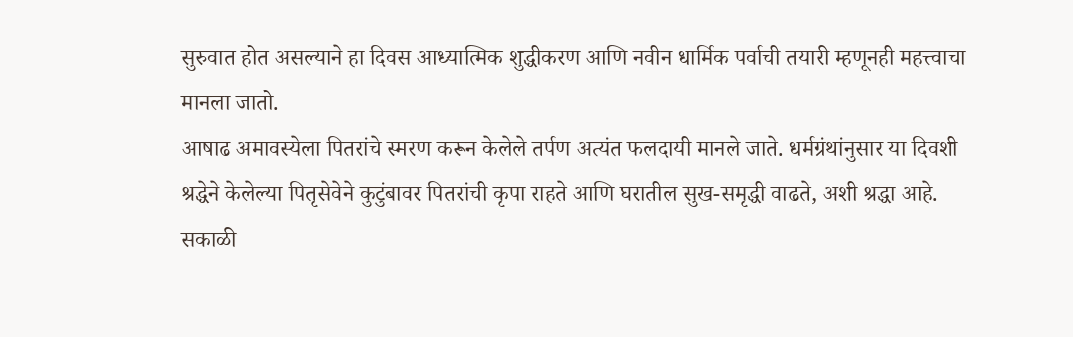सुरुवात होत असल्याने हा दिवस आध्यात्मिक शुद्धीकरण आणि नवीन धार्मिक पर्वाची तयारी म्हणूनही महत्त्वाचा मानला जातो.
आषाढ अमावस्येला पितरांचे स्मरण करून केलेले तर्पण अत्यंत फलदायी मानले जाते. धर्मग्रंथांनुसार या दिवशी श्रद्धेने केलेल्या पितृसेवेने कुटुंबावर पितरांची कृपा राहते आणि घरातील सुख-समृद्धी वाढते, अशी श्रद्धा आहे.
सकाळी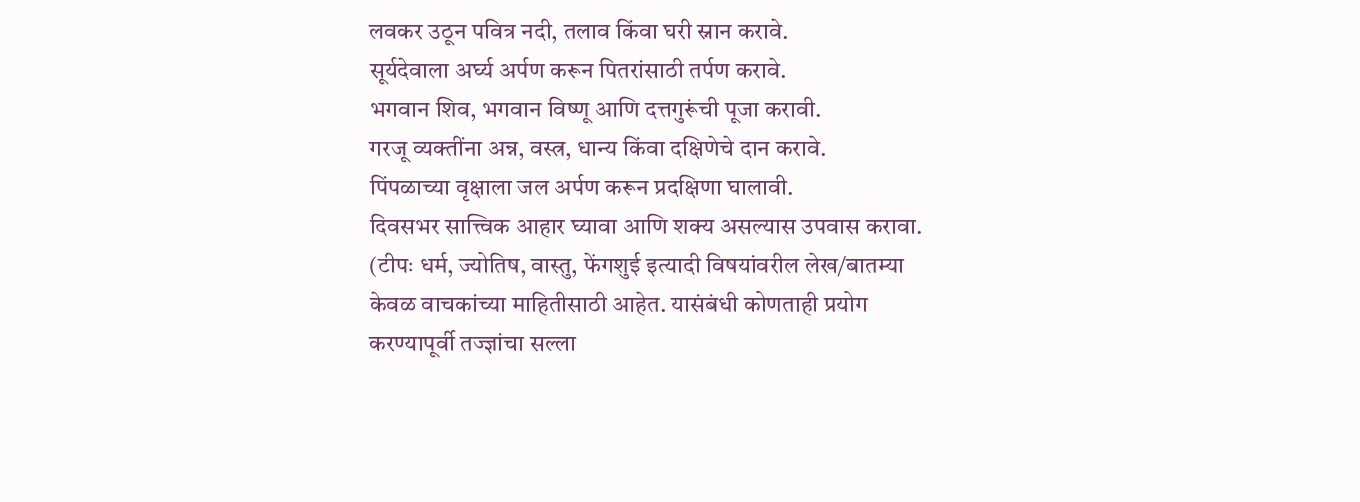लवकर उठून पवित्र नदी, तलाव किंवा घरी स्नान करावे.
सूर्यदेवाला अर्घ्य अर्पण करून पितरांसाठी तर्पण करावे.
भगवान शिव, भगवान विष्णू आणि दत्तगुरूंची पूजा करावी.
गरजू व्यक्तींना अन्न, वस्त्र, धान्य किंवा दक्षिणेचे दान करावे.
पिंपळाच्या वृक्षाला जल अर्पण करून प्रदक्षिणा घालावी.
दिवसभर सात्त्विक आहार घ्यावा आणि शक्य असल्यास उपवास करावा.
(टीपः धर्म, ज्योतिष, वास्तु, फेंगशुई इत्यादी विषयांवरील लेख/बातम्या केवळ वाचकांच्या माहितीसाठी आहेत. यासंबंधी कोणताही प्रयोग करण्यापूर्वी तज्ज्ञांचा सल्ला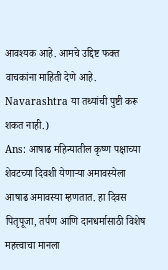आवश्यक आहे. आमचे उद्दिष्ट फक्त वाचकांना माहिती देणे आहे. Navarashtra या तथ्यांची पुष्टी करू शकत नाही.)
Ans: आषाढ महिन्यातील कृष्ण पक्षाच्या शेवटच्या दिवशी येणाऱ्या अमावस्येला आषाढ अमावस्या म्हणतात. हा दिवस पितृपूजा, तर्पण आणि दानधर्मासाठी विशेष महत्त्वाचा मानला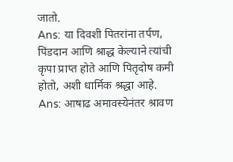जातो.
Ans: या दिवशी पितरांना तर्पण, पिंडदान आणि श्राद्ध केल्याने त्यांची कृपा प्राप्त होते आणि पितृदोष कमी होतो, अशी धार्मिक श्रद्धा आहे.
Ans: आषाढ अमावस्येनंतर श्रावण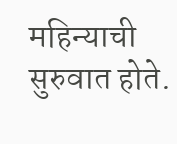महिन्याची सुरुवात होते.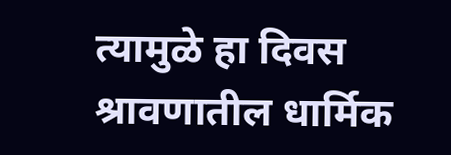त्यामुळे हा दिवस श्रावणातील धार्मिक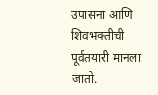उपासना आणि शिवभक्तीची पूर्वतयारी मानला जातो.